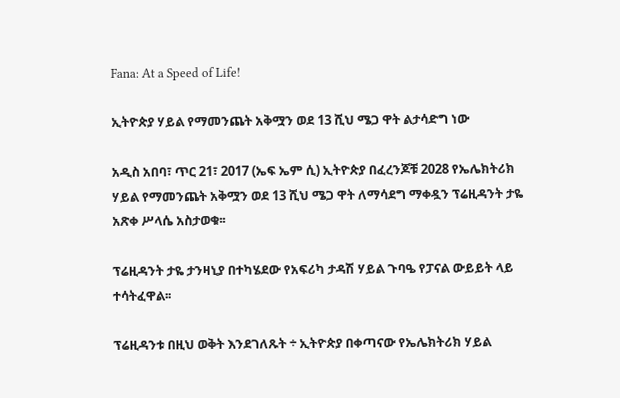Fana: At a Speed of Life!

ኢትዮጵያ ሃይል የማመንጨት አቅሟን ወደ 13 ሺህ ሜጋ ዋት ልታሳድግ ነው

አዲስ አበባ፣ ጥር 21፣ 2017 (ኤፍ ኤም ሲ) ኢትዮጵያ በፈረንጆቹ 2028 የኤሌክትሪክ ሃይል የማመንጨት አቅሟን ወደ 13 ሺህ ሜጋ ዋት ለማሳደግ ማቀዷን ፕሬዚዳንት ታዬ አጽቀ ሥላሴ አስታወቁ፡፡

ፕሬዚዳንት ታዬ ታንዛኒያ በተካሄደው የአፍሪካ ታዳሽ ሃይል ጉባዔ የፓናል ውይይት ላይ ተሳትፈዋል፡፡

ፕሬዚዳንቱ በዚህ ወቅት እንደገለጹት ÷ ኢትዮጵያ በቀጣናው የኤሌክትሪክ ሃይል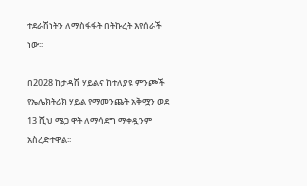ተደራሽነትን ለማስፋፋት በትኩረት እየሰራች ነው፡፡

በ2028 ከታዳሽ ሃይልና ከተለያዩ ምንጮች የኤሌክትሪክ ሃይል የማመንጨት አቅሟን ወደ 13 ሺህ ሜጋ ዋት ለማሳደግ ማቀዷንም አስረድተዋል፡፡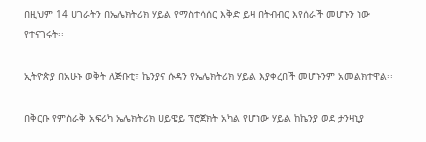በዚህም 14 ሀገራትን በኤሌክትሪክ ሃይል የማስተሳሰር እቅድ ይዛ በትብብር እየሰራች መሆኑን ነው የተናገሩት፡፡

ኢትዮጵያ በአሁኑ ወቅት ለጅቡቲ፣ ኬንያና ሱዳን የኤሌክትሪክ ሃይል እያቀረበች መሆኑንም አመልክተዋል፡፡

በቅርቡ የምስራቅ አፍሪካ ኤሌክትሪክ ሀይዌይ ፕሮጀክት አካል የሆነው ሃይል ከኬንያ ወደ ታንዛኒያ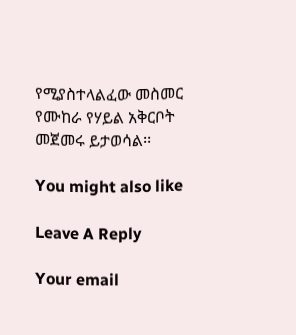የሚያስተላልፈው መስመር የሙከራ የሃይል አቅርቦት መጀመሩ ይታወሳል፡፡

You might also like

Leave A Reply

Your email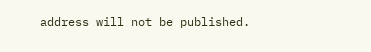address will not be published.